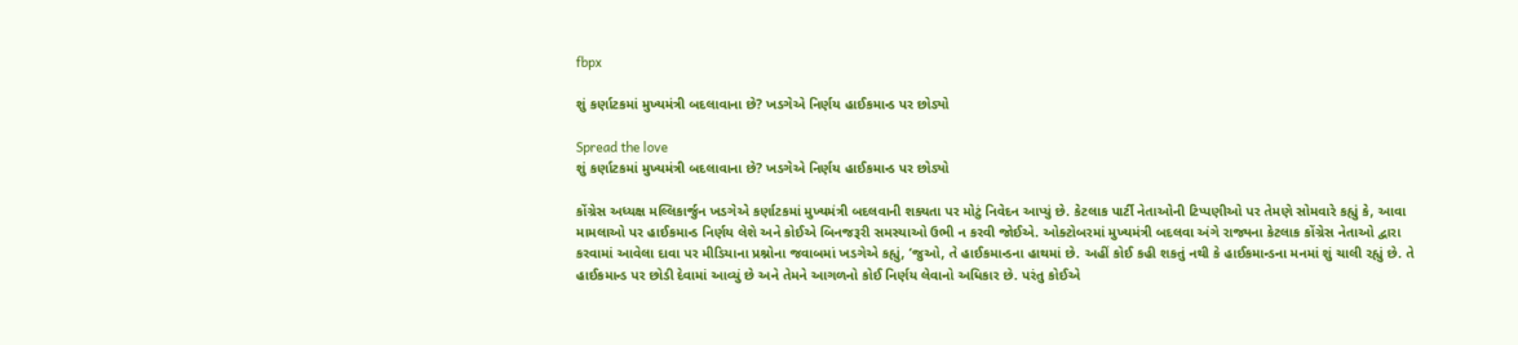fbpx

શું કર્ણાટકમાં મુખ્યમંત્રી બદલાવાના છે? ખડગેએ નિર્ણય હાઈકમાન્ડ પર છોડ્યો

Spread the love
શું કર્ણાટકમાં મુખ્યમંત્રી બદલાવાના છે? ખડગેએ નિર્ણય હાઈકમાન્ડ પર છોડ્યો

કોંગ્રેસ અધ્યક્ષ મલ્લિકાર્જુન ખડગેએ કર્ણાટકમાં મુખ્યમંત્રી બદલવાની શક્યતા પર મોટું નિવેદન આપ્યું છે. કેટલાક પાર્ટી નેતાઓની ટિપ્પણીઓ પર તેમણે સોમવારે કહ્યું કે, આવા મામલાઓ પર હાઈકમાન્ડ નિર્ણય લેશે અને કોઈએ બિનજરૂરી સમસ્યાઓ ઉભી ન કરવી જોઈએ. ઓક્ટોબરમાં મુખ્યમંત્રી બદલવા અંગે રાજ્યના કેટલાક કોંગ્રેસ નેતાઓ દ્વારા કરવામાં આવેલા દાવા પર મીડિયાના પ્રશ્નોના જવાબમાં ખડગેએ કહ્યું, ‘જુઓ, તે હાઈકમાન્ડના હાથમાં છે. અહીં કોઈ કહી શકતું નથી કે હાઈકમાન્ડના મનમાં શું ચાલી રહ્યું છે. તે હાઈકમાન્ડ પર છોડી દેવામાં આવ્યું છે અને તેમને આગળનો કોઈ નિર્ણય લેવાનો અધિકાર છે. પરંતુ કોઈએ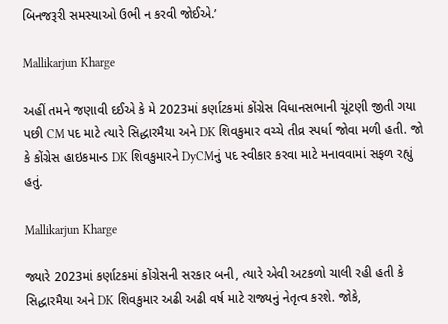બિનજરૂરી સમસ્યાઓ ઉભી ન કરવી જોઈએ.’

Mallikarjun Kharge

અહીં તમને જણાવી દઈએ કે મે 2023માં કર્ણાટકમાં કોંગ્રેસ વિધાનસભાની ચૂંટણી જીતી ગયા પછી CM પદ માટે ત્યારે સિદ્ધારમૈયા અને DK શિવકુમાર વચ્ચે તીવ્ર સ્પર્ધા જોવા મળી હતી. જો કે કોંગ્રેસ હાઇકમાન્ડ DK શિવકુમારને DyCMનું પદ સ્વીકાર કરવા માટે મનાવવામાં સફળ રહ્યું હતું.

Mallikarjun Kharge

જ્યારે 2023માં કર્ણાટકમાં કોંગ્રેસની સરકાર બની, ત્યારે એવી અટકળો ચાલી રહી હતી કે સિદ્ધારમૈયા અને DK શિવકુમાર અઢી અઢી વર્ષ માટે રાજ્યનું નેતૃત્વ કરશે. જોકે,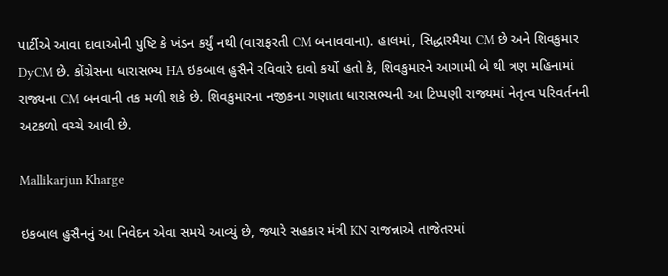પાર્ટીએ આવા દાવાઓની પુષ્ટિ કે ખંડન કર્યું નથી (વારાફરતી CM બનાવવાના). હાલમાં, સિદ્ધારમૈયા CM છે અને શિવકુમાર DyCM છે. કોંગ્રેસના ધારાસભ્ય HA ઇકબાલ હુસૈને રવિવારે દાવો કર્યો હતો કે, શિવકુમારને આગામી બે થી ત્રણ મહિનામાં રાજ્યના CM બનવાની તક મળી શકે છે. શિવકુમારના નજીકના ગણાતા ધારાસભ્યની આ ટિપ્પણી રાજ્યમાં નેતૃત્વ પરિવર્તનની અટકળો વચ્ચે આવી છે.

Mallikarjun Kharge

ઇકબાલ હુસૈનનું આ નિવેદન એવા સમયે આવ્યું છે, જ્યારે સહકાર મંત્રી KN રાજન્નાએ તાજેતરમાં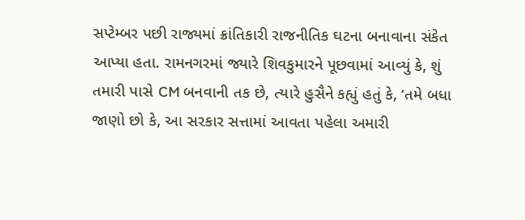સપ્ટેમ્બર પછી રાજ્યમાં ક્રાંતિકારી રાજનીતિક ઘટના બનાવાના સંકેત આપ્યા હતા. રામનગરમાં જ્યારે શિવકુમારને પૂછવામાં આવ્યું કે, શું તમારી પાસે CM બનવાની તક છે, ત્યારે હુસૈને કહ્યું હતું કે, ‘તમે બધા જાણો છો કે, આ સરકાર સત્તામાં આવતા પહેલા અમારી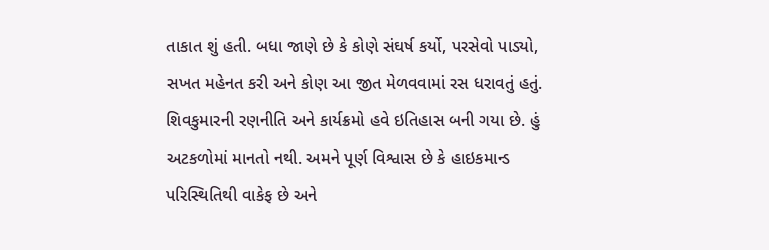તાકાત શું હતી. બધા જાણે છે કે કોણે સંઘર્ષ કર્યો, પરસેવો પાડ્યો, સખત મહેનત કરી અને કોણ આ જીત મેળવવામાં રસ ધરાવતું હતું. શિવકુમારની રણનીતિ અને કાર્યક્રમો હવે ઇતિહાસ બની ગયા છે. હું અટકળોમાં માનતો નથી. અમને પૂર્ણ વિશ્વાસ છે કે હાઇકમાન્ડ પરિસ્થિતિથી વાકેફ છે અને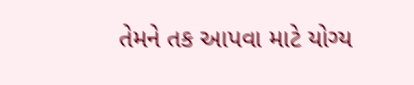તેમને તક આપવા માટે યોગ્ય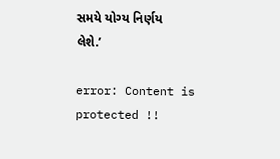સમયે યોગ્ય નિર્ણય લેશે.’

error: Content is protected !!